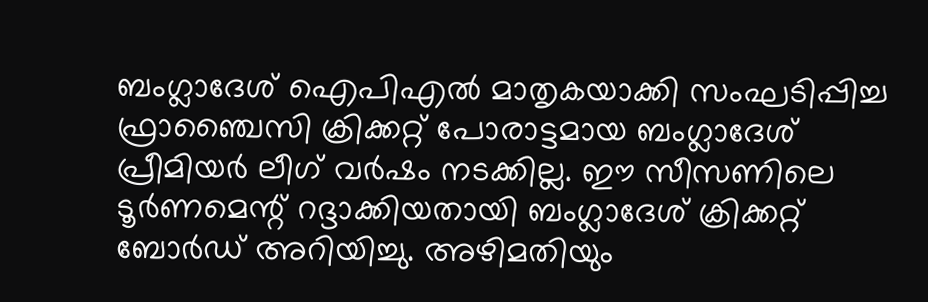ബംഗ്ലാദേശ് ഐപിഎൽ മാതൃകയാക്കി സംഘടിപ്പിച്ച ഫ്രാഞ്ചൈസി ക്രിക്കറ്റ് പോരാട്ടമായ ബംഗ്ലാദേശ് പ്രീമിയർ ലീഗ് വർഷം നടക്കില്ല. ഈ സീസണിലെ ടൂർണമെന്റ് റദ്ദാക്കിയതായി ബംഗ്ലാദേശ് ക്രിക്കറ്റ് ബോർഡ് അറിയിച്ചു. അഴിമതിയും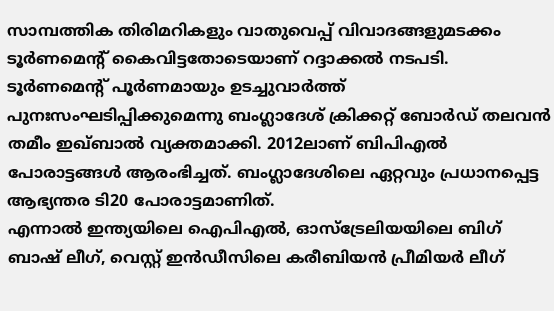സാമ്പത്തിക തിരിമറികളും വാതുവെപ്പ് വിവാദങ്ങളുമടക്കം ടൂർണമെന്റ് കൈവിട്ടതോടെയാണ് റദ്ദാക്കൽ നടപടി. ടൂർണമെന്റ് പൂർണമായും ഉടച്ചുവാർത്ത് പുനഃസംഘടിപ്പിക്കുമെന്നു ബംഗ്ലാദേശ് ക്രിക്കറ്റ് ബോർഡ് തലവൻ തമീം ഇഖ്ബാൽ വ്യക്തമാക്കി. 2012ലാണ് ബിപിഎൽ പോരാട്ടങ്ങൾ ആരംഭിച്ചത്. ബംഗ്ലാദേശിലെ ഏറ്റവും പ്രധാനപ്പെട്ട ആഭ്യന്തര ടി20 പോരാട്ടമാണിത്.
എന്നാൽ ഇന്ത്യയിലെ ഐപിഎൽ, ഓസ്ട്രേലിയയിലെ ബിഗ് ബാഷ് ലീഗ്, വെസ്റ്റ് ഇൻഡീസിലെ കരീബിയൻ പ്രീമിയർ ലീഗ്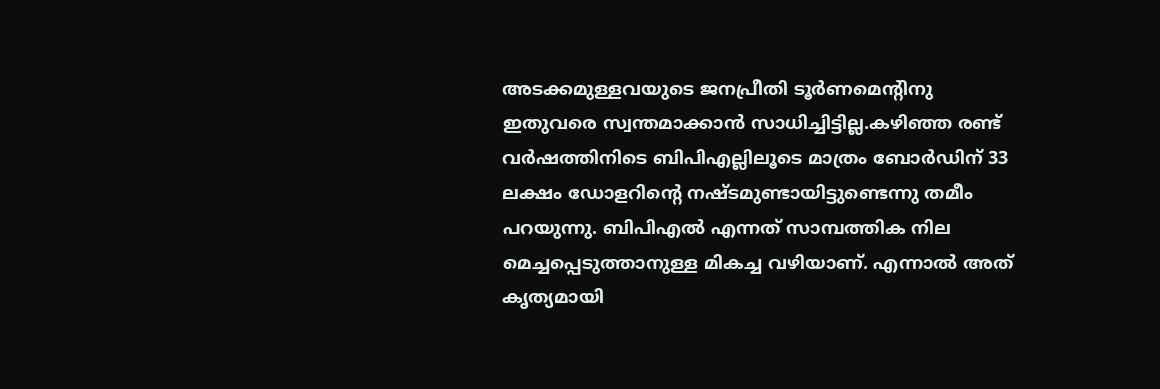അടക്കമുള്ളവയുടെ ജനപ്രീതി ടൂർണമെന്റിനു ഇതുവരെ സ്വന്തമാക്കാൻ സാധിച്ചിട്ടില്ല.കഴിഞ്ഞ രണ്ട് വർഷത്തിനിടെ ബിപിഎല്ലിലൂടെ മാത്രം ബോർഡിന് 33 ലക്ഷം ഡോളറിന്റെ നഷ്ടമുണ്ടായിട്ടുണ്ടെന്നു തമീം പറയുന്നു. ബിപിഎൽ എന്നത് സാമ്പത്തിക നില മെച്ചപ്പെടുത്താനുള്ള മികച്ച വഴിയാണ്. എന്നാൽ അത് കൃത്യമായി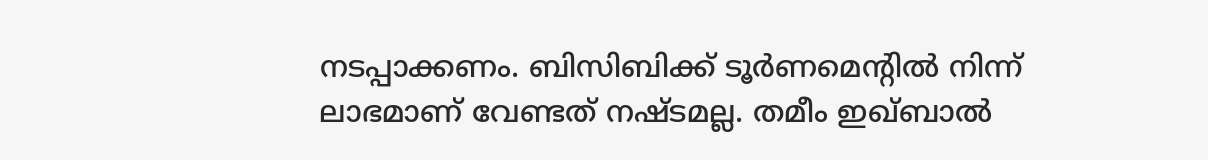നടപ്പാക്കണം. ബിസിബിക്ക് ടൂർണമെന്റിൽ നിന്ന് ലാഭമാണ് വേണ്ടത് നഷ്ടമല്ല. തമീം ഇഖ്ബാൽ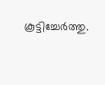കൂട്ടിച്ചേർത്തു.